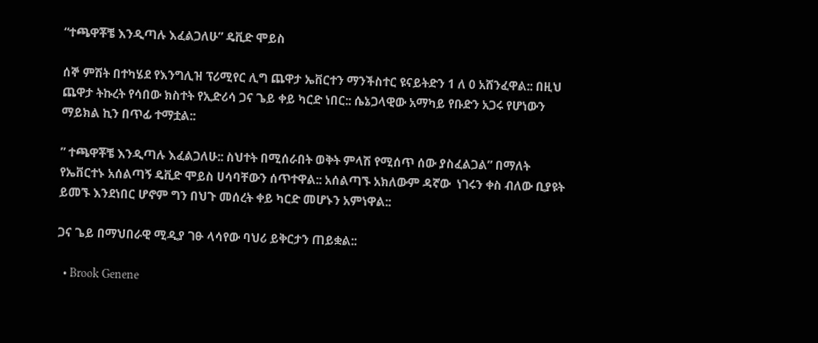“ተጫዋቾቼ እንዲጣሉ እፈልጋለሁ” ዴቪድ ሞይስ

ሰኞ ምሽት በተካሄደ የእንግሊዝ ፕሪሚየር ሊግ ጨዋታ ኤቨርተን ማንችስተር ዩናይትድን 1 ለ 0 አሸንፈዋል:: በዚህ ጨዋታ ትኩረት የሳበው ክስተት የኢድሪሳ ጋና ጌይ ቀይ ካርድ ነበር:: ሴኔጋላዊው አማካይ የቡድን አጋሩ የሆነውን ማይክል ኪን በጥፊ ተማቷል::

” ተጫዋቾቼ እንዲጣሉ እፈልጋለሁ:: ስህተት በሚሰራበት ወቅት ምላሽ የሚሰጥ ሰው ያስፈልጋል” በማለት የኤቨርተኑ አሰልጣኝ ዴቪድ ሞይስ ሀሳባቸውን ሰጥተዋል:: አሰልጣኙ አክለውም ዳኛው  ነገሩን ቀስ ብለው ቢያዩት ይመኙ እንደነበር ሆኖም ግን በህጉ መሰረት ቀይ ካርድ መሆኑን አምነዋል::

ጋና ጌይ በማህበራዊ ሚዲያ ገፁ ላሳየው ባህሪ ይቅርታን ጠይቋል::

  • Brook Genene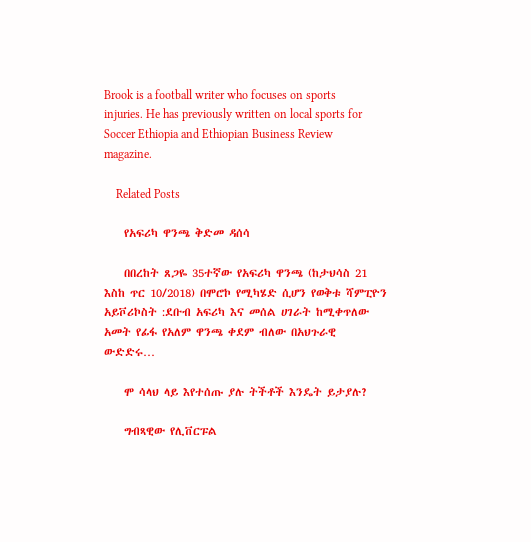Brook is a football writer who focuses on sports injuries. He has previously written on local sports for Soccer Ethiopia and Ethiopian Business Review magazine.

    Related Posts

    የአፍሪካ ዋንጫ ቅድመ ዳሰሳ

    በበረከት ጸጋዬ 35ተኛው የአፍሪካ ዋንጫ (ከታህሳስ 21 እስከ ጥር 10/2018) በሞሮኮ የሚካሄድ ሲሆን የወቅቱ ሻምፒዮን አይቮሪኮስት :ደቡብ አፍሪካ እና መሰል ሀገራት ከሚቀጥለው አመት የፊፋ የአለም ዋንጫ ቀደም ብለው በአህጉራዊ ውድድሩ…

    ሞ ሳላህ ላይ እየተሰጡ ያሉ ትችቶች እንዴት ይታያሉ?

    ግብጻዊው የሊቨርፑል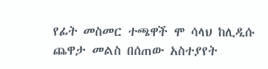የፊት መስመር ተጫዋች ሞ ሳላህ ከሊዲሱ ጨዋታ መልስ በሰጠው አስተያየት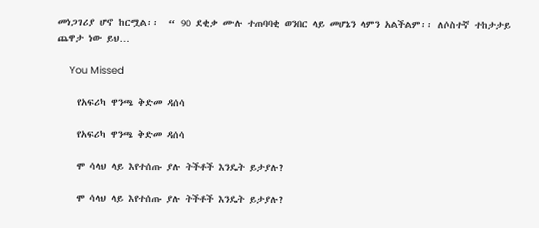መነጋገሪያ ሆኖ ከርሟል፡፡  “ 90 ደቂቃ ሙሉ ተጠባባቂ ወንበር ላይ መሆኔን ላምን አልችልም፡፡ ለሶስተኛ ተከታታይ ጨዋታ ነው ይህ…

    You Missed

    የአፍሪካ ዋንጫ ቅድመ ዳሰሳ

    የአፍሪካ ዋንጫ ቅድመ ዳሰሳ

    ሞ ሳላህ ላይ እየተሰጡ ያሉ ትችቶች እንዴት ይታያሉ?

    ሞ ሳላህ ላይ እየተሰጡ ያሉ ትችቶች እንዴት ይታያሉ?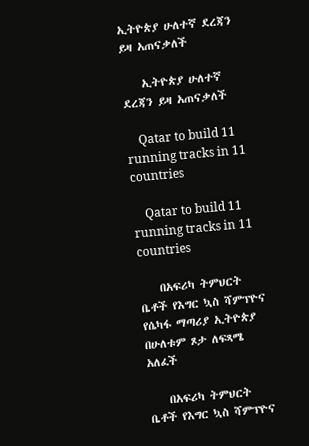ኢትዮጵያ ሁለተኛ ደረጃን ይዛ አጠናቃለች

    ኢትዮጵያ ሁለተኛ ደረጃን ይዛ አጠናቃለች

    Qatar to build 11 running tracks in 11 countries

    Qatar to build 11 running tracks in 11 countries

    በአፍሪካ ትምህርት ቤቶች የእግር ኳስ ሻምፕዮና የሴካፋ ማጣሪያ ኢትዮጵያ በሁለቱም ጾታ ለፍጻሜ አለፈች

    በአፍሪካ ትምህርት ቤቶች የእግር ኳስ ሻምፕዮና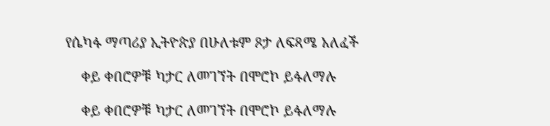የሴካፋ ማጣሪያ ኢትዮጵያ በሁለቱም ጾታ ለፍጻሜ አለፈች

    ቀይ ቀበሮዎቹ ካታር ለመገኘት በሞሮኮ ይፋለማሉ

    ቀይ ቀበሮዎቹ ካታር ለመገኘት በሞሮኮ ይፋለማሉ